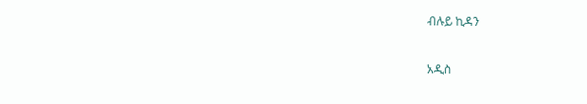ብሉይ ኪዳን

አዲስ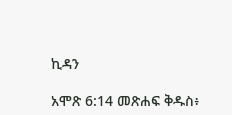ኪዳን

አሞጽ 6:14 መጽሐፍ ቅዱስ፥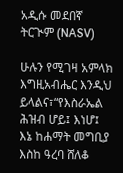አዲሱ መደበኛ ትርጒም (NASV)

ሁሉን የሚገዛ አምላክ እግዚአብሔር እንዲህ ይላልና፣“የእስራኤል ሕዝብ ሆይ፤ እነሆ፤ እኔ ከሐማት መግቢያ እስከ ዓረባ ሸለቆ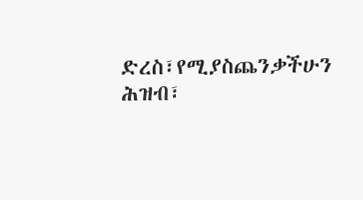ድረስ፣የሚያስጨንቃችሁን ሕዝብ፣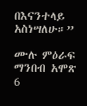በእናንተላይ አስነሣለሁ።”

ሙሉ ምዕራፍ ማንበብ አሞጽ 6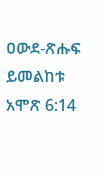ዐውደ-ጽሑፍ ይመልከቱ አሞጽ 6:14